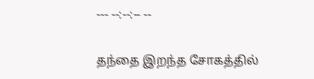--- --:--:-- --

தந்தை இறந்த சோகத்தில்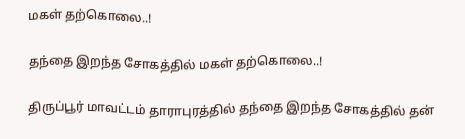மகள் தற்கொலை..!

தந்தை இறந்த சோகத்தில் மகள் தற்கொலை..!

திருப்பூர் மாவட்டம் தாராபுரத்தில் தந்தை இறந்த சோகத்தில் தன்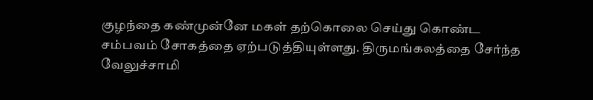குழந்தை கண்முன்னே மகள் தற்கொலை செய்து கொண்ட சம்பவம் சோகத்தை ஏற்படுத்தியுள்ளது. திருமங்கலத்தை சேர்ந்த வேலுச்சாமி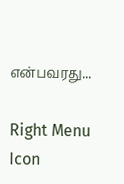என்பவரது...

Right Menu Icon